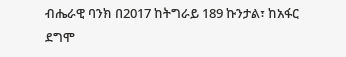ብሔራዊ ባንክ በ2017 ከትግራይ 189 ኩንታል፣ ከአፋር ደግሞ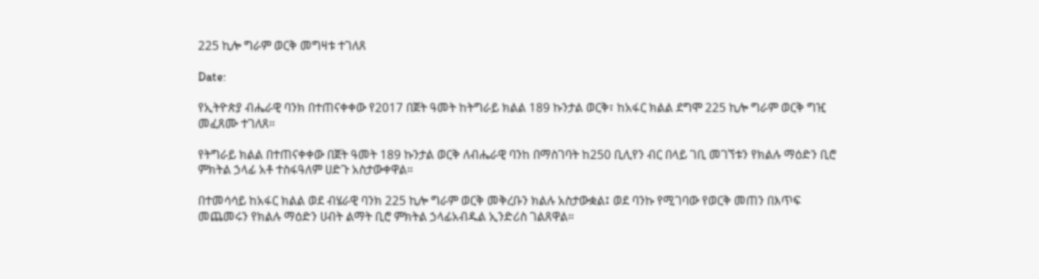225 ኪሎ ግራም ወርቅ መግዛቱ ተገለጸ

Date:

የኢትዮጵያ ብሔራዊ ባንክ በተጠናቀቀው የ2017 በጀት ዓመት ከትግራይ ክልል 189 ኩንታል ወርቅ፣ ከአፋር ክልል ደግሞ 225 ኪሎ ግራም ወርቅ ግዢ መፈጸሙ ተገለጸ።

የትግራይ ክልል በተጠናቀቀው በጀት ዓመት 189 ኩንታል ወርቅ ለብሔራዊ ባንከ በማስገባት ከ250 ቢሊየን ብር በላይ ገቢ መገኘቱን የክልሉ ማዕድን ቢሮ ምክትል ኃላፊ አቶ ተስፋዓለም ሀድጉ አስታውቀዋል።

በተመሳሳይ ከአፋር ክልል ወደ ብሄራዊ ባንክ 225 ኪሎ ግራም ወርቅ መቅረቡን ክልሉ አስታውቋል፤ ወደ ባንኩ የሚገባው የወርቅ መጠን በእጥፍ መጨመሩን የክልሉ ማዕድን ሀብት ልማት ቢሮ ምክትል ኃላፊአብዱል ኢንድሪስ ገልጸዋል።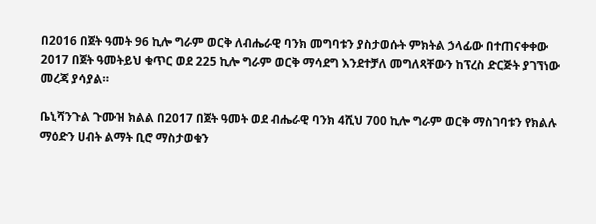በ2016 በጀት ዓመት 96 ኪሎ ግራም ወርቅ ለብሔራዊ ባንክ መግባቱን ያስታወሱት ምክትል ኃላፊው በተጠናቀቀው 2017 በጀት ዓመትይህ ቁጥር ወደ 225 ኪሎ ግራም ወርቅ ማሳደግ እንደተቻለ መግለጻቸውን ከፕረስ ድርጅት ያገኘነው መረጃ ያሳያል።

ቤኒሻንጉል ጉሙዝ ክልል በ2017 በጀት ዓመት ወደ ብሔራዊ ባንክ 4ሺህ 700 ኪሎ ግራም ወርቅ ማስገባቱን የክልሉ ማዕድን ሀብት ልማት ቢሮ ማስታወቁን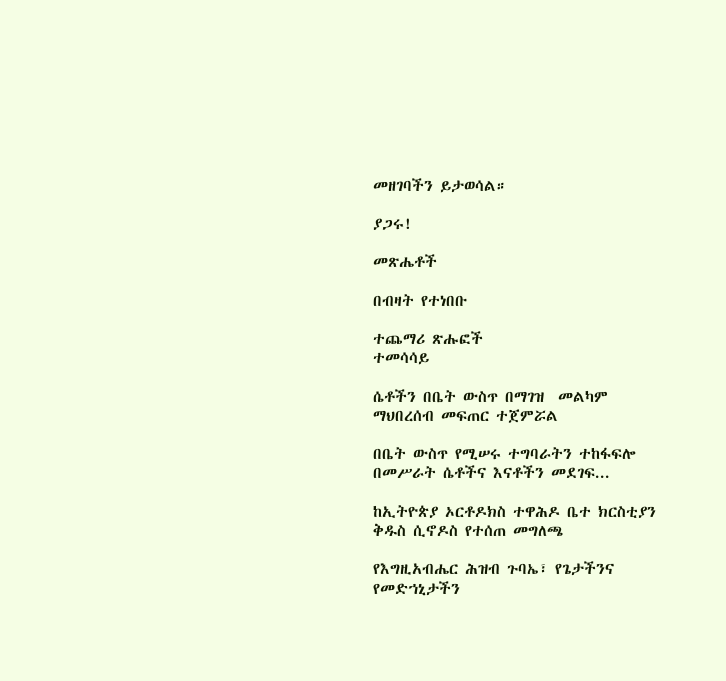መዘገባችን ይታወሳል።

ያጋሩ!

መጽሔቶች

በብዛት የተነበቡ

ተጨማሪ ጽሑፎች
ተመሳሳይ

ሴቶችን በቤት ውስጥ በማገዝ  መልካም ማህበረሰብ መፍጠር ተጀምሯል

በቤት ውስጥ የሚሠሩ ተግባራትን ተከፋፍሎ በመሥራት ሴቶችና እናቶችን መደገፍ...

ከኢትዮጵያ ኦርቶዶክስ ተዋሕዶ ቤተ ክርስቲያን ቅዱስ ሲኖዶስ የተሰጠ መግለጫ

የእግዚአብሔር ሕዝብ ጉባኤ፣ የጌታችንና የመድኀኒታችን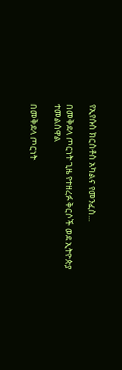የኢየሱስ ክርስቶስ አካልና የመንፈስ...

በመቅደላ ጦርነት ጊዜ የተዘረፉ ቅርሶች ወደ ኢትዮጵያ ተመልሰዋል

በመቅደላ ጦርነት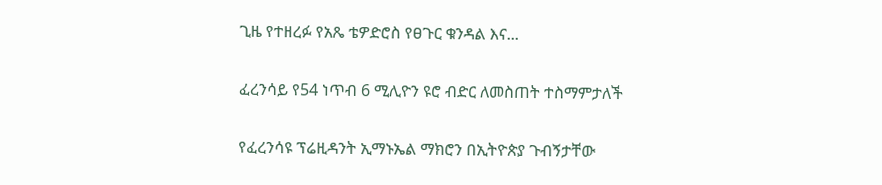ጊዜ የተዘረፉ የአጼ ቴዎድሮስ የፀጉር ቁንዳል እና...

ፈረንሳይ የ54 ነጥብ 6 ሚሊዮን ዩሮ ብድር ለመስጠት ተስማምታለች

የፈረንሳዩ ፕሬዚዳንት ኢማኑኤል ማክሮን በኢትዮጵያ ጉብኝታቸው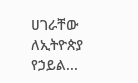ሀገራቸው ለኢትዮጵያ የኃይል...